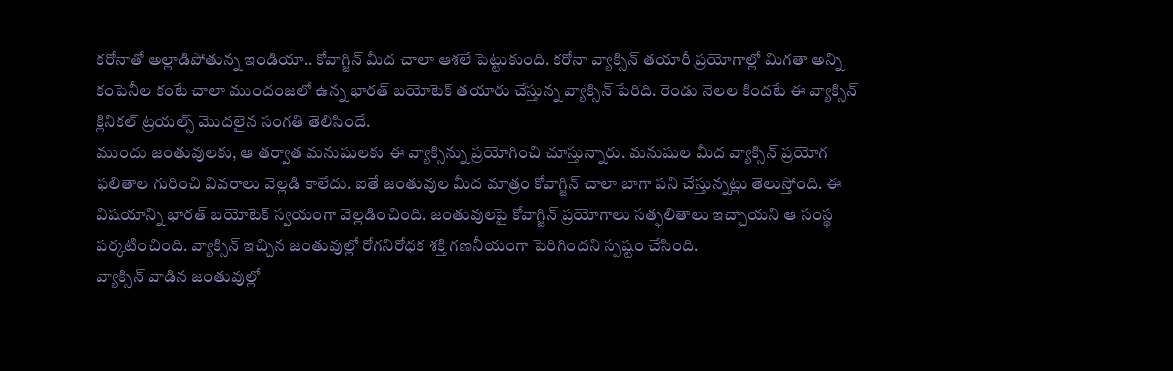కరోనాతో అల్లాడిపోతున్న ఇండియా.. కోవాగ్జిన్ మీద చాలా ఆశలే పెట్టుకుంది. కరోనా వ్యాక్సిన్ తయారీ ప్రయోగాల్లో మిగతా అన్ని కంపెనీల కంటే చాలా ముందంజలో ఉన్న భారత్ బయోటెక్ తయారు చేస్తున్న వ్యాక్సిన్ పేరిది. రెండు నెలల కిందటే ఈ వ్యాక్సిన్ క్లినికల్ ట్రయల్స్ మొదలైన సంగతి తెలిసిందే.
ముందు జంతువులకు, ఆ తర్వాత మనుషులకు ఈ వ్యాక్సిన్ను ప్రయోగించి చూస్తున్నారు. మనుషుల మీద వ్యాక్సిన్ ప్రయోగ ఫలితాల గురించి వివరాలు వెల్లడి కాలేదు. ఐతే జంతువుల మీద మాత్రం కోవాగ్జిన్ చాలా బాగా పని చేస్తున్నట్లు తెలుస్తోంది. ఈ విషయాన్ని భారత్ బయోటెక్ స్వయంగా వెల్లడించింది. జంతువులపై కోవాగ్జిన్ ప్రయోగాలు సత్ఫలితాలు ఇచ్చాయని ఆ సంస్థ పర్కటించింది. వ్యాక్సిన్ ఇచ్చిన జంతువుల్లో రోగనిరోధక శక్తి గణనీయంగా పెరిగిందని స్పష్టం చేసింది.
వ్యాక్సిన్ వాడిన జంతువుల్లో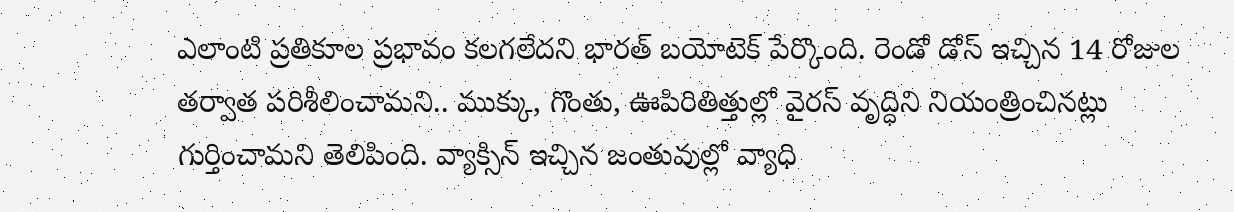ఎలాంటి ప్రతికూల ప్రభావం కలగలేదని భారత్ బయోటెక్ పేర్కొంది. రెండో డోస్ ఇచ్చిన 14 రోజుల తర్వాత పరిశీలించామని.. ముక్కు, గొంతు, ఊపిరితిత్తుల్లో వైరస్ వృద్ధిని నియంత్రించినట్లు గుర్తించామని తెలిపింది. వ్యాక్సిన్ ఇచ్చిన జంతువుల్లో వ్యాధి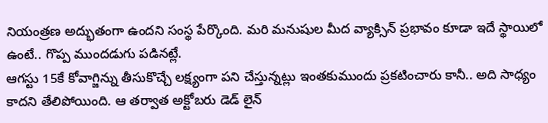నియంత్రణ అద్భుతంగా ఉందని సంస్థ పేర్కొంది. మరి మనుషుల మీద వ్యాక్సిన్ ప్రభావం కూడా ఇదే స్థాయిలో ఉంటే.. గొప్ప ముందడుగు పడినట్లే.
ఆగస్టు 15కే కోవాగ్జిన్ను తీసుకొచ్చే లక్ష్యంగా పని చేస్తున్నట్లు ఇంతకుముందు ప్రకటించారు కానీ.. అది సాధ్యం కాదని తేలిపోయింది. ఆ తర్వాత అక్టోబరు డెడ్ లైన్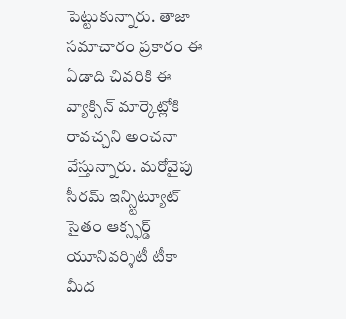పెట్టుకున్నారు. తాజా సమాచారం ప్రకారం ఈ ఏడాది చివరికి ఈ వ్యాక్సిన్ మార్కెట్లోకి రావచ్చని అంచనా వేస్తున్నారు. మరోవైపు సీరమ్ ఇన్స్టిట్యూట్ సైతం ఆక్స్ఫర్డ్ యూనివర్శిటీ టీకా మీద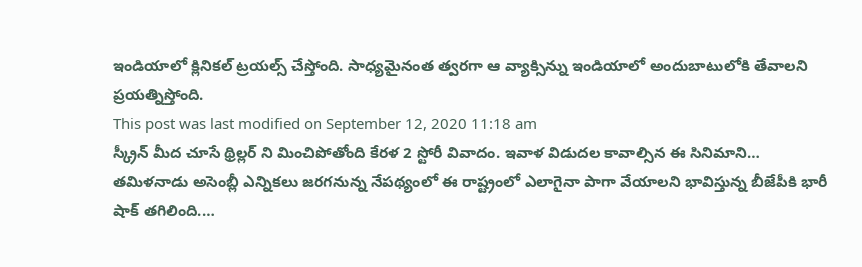ఇండియాలో క్లినికల్ ట్రయల్స్ చేస్తోంది. సాధ్యమైనంత త్వరగా ఆ వ్యాక్సిన్ను ఇండియాలో అందుబాటులోకి తేవాలని ప్రయత్నిస్తోంది.
This post was last modified on September 12, 2020 11:18 am
స్క్రీన్ మీద చూసే థ్రిల్లర్ ని మించిపోతోంది కేరళ 2 స్టోరీ వివాదం. ఇవాళ విడుదల కావాల్సిన ఈ సినిమాని…
తమిళనాడు అసెంబ్లీ ఎన్నికలు జరగనున్న నేపథ్యంలో ఈ రాష్ట్రంలో ఎలాగైనా పాగా వేయాలని భావిస్తున్న బీజేపీకి భారీ షాక్ తగిలింది.…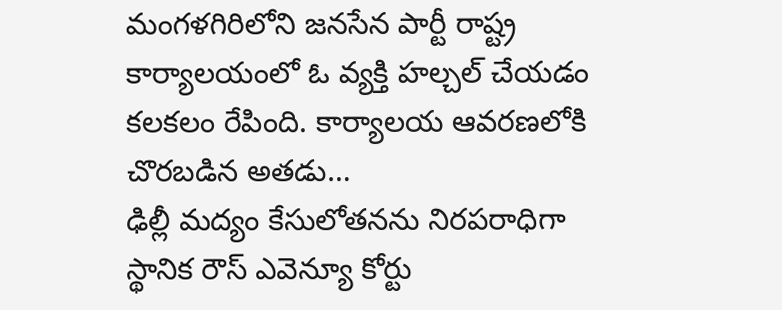మంగళగిరిలోని జనసేన పార్టీ రాష్ట్ర కార్యాలయంలో ఓ వ్యక్తి హల్చల్ చేయడం కలకలం రేపింది. కార్యాలయ ఆవరణలోకి చొరబడిన అతడు…
ఢిల్లీ మద్యం కేసులోతనను నిరపరాధిగా స్థానిక రౌస్ ఎవెన్యూ కోర్టు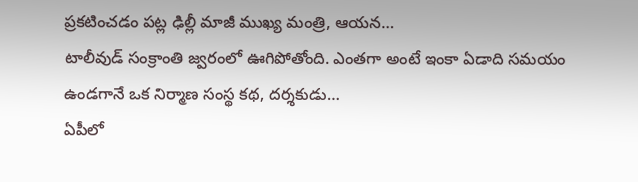ప్రకటించడం పట్ల ఢిల్లీ మాజీ ముఖ్య మంత్రి, ఆయన…
టాలీవుడ్ సంక్రాంతి జ్వరంలో ఊగిపోతోంది. ఎంతగా అంటే ఇంకా ఏడాది సమయం ఉండగానే ఒక నిర్మాణ సంస్థ కథ, దర్శకుడు…
ఏపీలో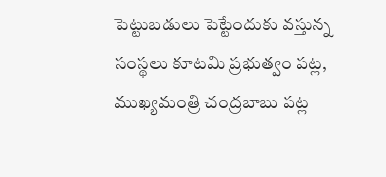పెట్టుబడులు పెట్టేందుకు వస్తున్న సంస్థలు కూటమి ప్రభుత్వం పట్ల, ముఖ్యమంత్రి చంద్రబాబు పట్ల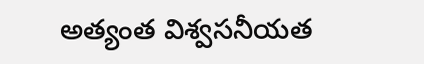అత్యంత విశ్వసనీయత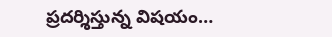ప్రదర్శిస్తున్న విషయం…